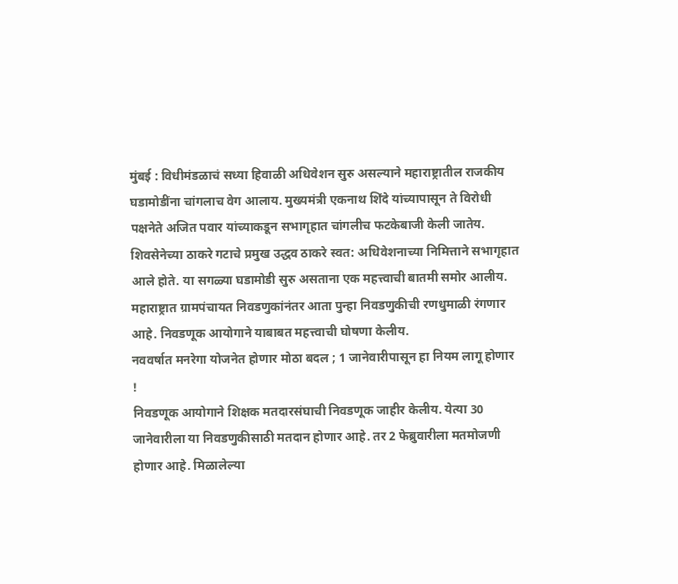मुंबई : विधीमंडळाचं सध्या हिवाळी अधिवेशन सुरु असल्याने महाराष्ट्रातील राजकीय घडामोडींना चांगलाच वेग आलाय. मुख्यमंत्री एकनाथ शिंदे यांच्यापासून ते विरोधी पक्षनेते अजित पवार यांच्याकडून सभागृहात चांगलीच फटकेबाजी केली जातेय. शिवसेनेच्या ठाकरे गटाचे प्रमुख उद्धव ठाकरे स्वत: अधिवेशनाच्या निमित्ताने सभागृहात आले होते. या सगळ्या घडामोडी सुरु असताना एक महत्त्वाची बातमी समोर आलीय. महाराष्ट्रात ग्रामपंचायत निवडणुकांनंतर आता पुन्हा निवडणुकीची रणधुमाळी रंगणार आहे. निवडणूक आयोगाने याबाबत महत्त्वाची घोषणा केलीय.
नववर्षात मनरेगा योजनेत होणार मोठा बदल ; 1 जानेवारीपासून हा नियम लागू होणार !
निवडणूक आयोगाने शिक्षक मतदारसंघाची निवडणूक जाहीर केलीय. येत्या 30 जानेवारीला या निवडणुकीसाठी मतदान होणार आहे. तर 2 फेब्रुवारीला मतमोजणी होणार आहे. मिळालेल्या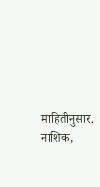माहितीनुसार. नाशिक,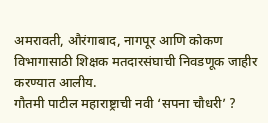अमरावती, औरंगाबाद, नागपूर आणि कोकण विभागासाठी शिक्षक मतदारसंघाची निवडणूक जाहीर करण्यात आलीय.
गौतमी पाटील महाराष्ट्राची नवी ‘सपना चौधरी’ ?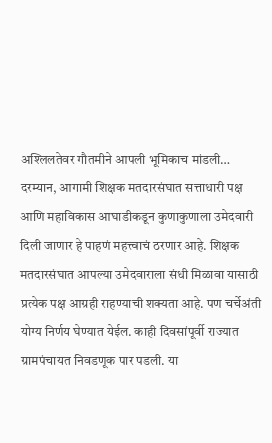अश्लिलतेवर गौतमीने आपली भूमिकाच मांडली…
दरम्यान, आगामी शिक्षक मतदारसंघात सत्ताधारी पक्ष आणि महाविकास आघाडीकडून कुणाकुणाला उमेदवारी दिली जाणार हे पाहणं महत्त्वाचं ठरणार आहे. शिक्षक मतदारसंघात आपल्या उमेदवाराला संधी मिळावा यासाठी प्रत्येक पक्ष आग्रही राहण्याची शक्यता आहे. पण चर्चेअंती योग्य निर्णय घेण्यात येईल. काही दिवसांपूर्वी राज्यात ग्रामपंचायत निवडणूक पार पडली. या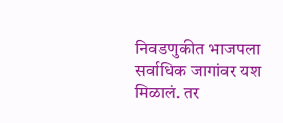निवडणुकीत भाजपला सर्वाधिक जागांवर यश मिळालं. तर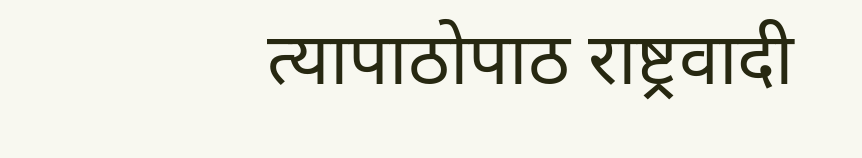त्यापाठोपाठ राष्ट्रवादी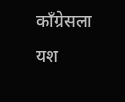काँग्रेसला यश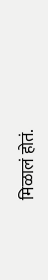मिळालं होतं.